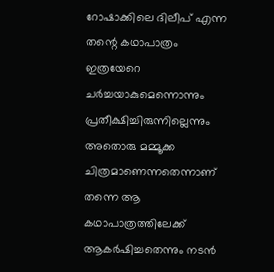റോഷാക്കിലെ ദിലീപ് എന്ന തന്റെ കഥാപാത്രം ഇത്രയേറെ ചര്‍ച്ചയാകുമെന്നൊന്നും പ്രതീക്ഷിച്ചിരുന്നില്ലെന്നും അതൊരു മമ്മൂക്ക ചിത്രമാണെന്നതെന്നാണ് തന്നെ ആ കഥാപാത്രത്തിലേക്ക് ആകര്‍ഷിച്ചതെന്നും നടന്‍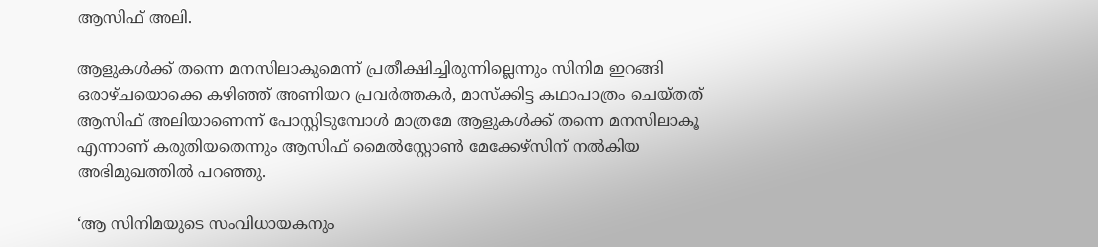ആസിഫ് അലി.

ആളുകള്‍ക്ക് തന്നെ മനസിലാകുമെന്ന് പ്രതീക്ഷിച്ചിരുന്നില്ലെന്നും സിനിമ ഇറങ്ങി ഒരാഴ്ചയൊക്കെ കഴിഞ്ഞ് അണിയറ പ്രവര്‍ത്തകര്‍, മാസ്‌ക്കിട്ട കഥാപാത്രം ചെയ്തത് ആസിഫ് അലിയാണെന്ന് പോസ്റ്റിടുമ്പോള്‍ മാത്രമേ ആളുകള്‍ക്ക് തന്നെ മനസിലാകൂ എന്നാണ് കരുതിയതെന്നും ആസിഫ് മൈല്‍സ്റ്റോണ്‍ മേക്കേഴ്‌സിന് നല്‍കിയ അഭിമുഖത്തില്‍ പറഞ്ഞു.

‘ആ സിനിമയുടെ സംവിധായകനും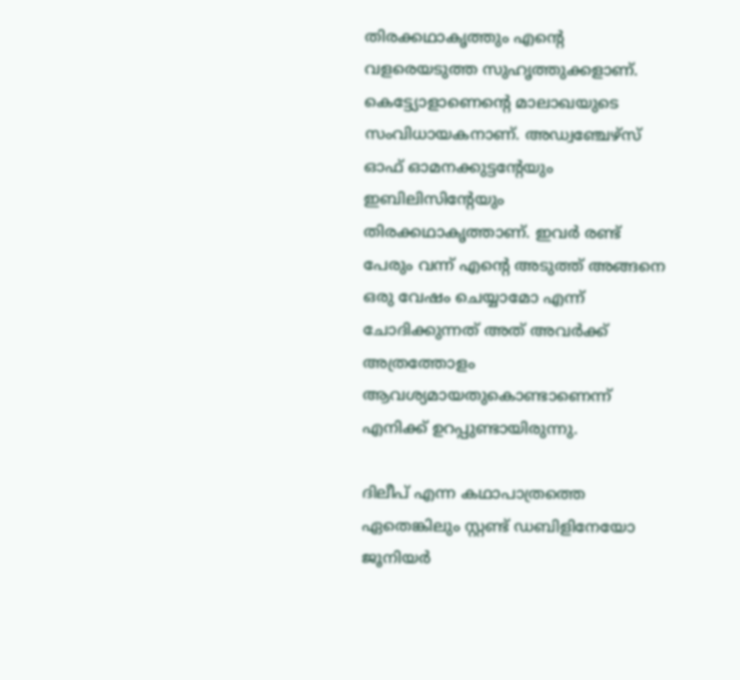തിരക്കഥാകൃത്തും എന്റെ വളരെയടുത്ത സുഹൃത്തുക്കളാണ്. കെട്ട്യോളാണെന്റെ മാലാഖയുടെ സംവിധായകനാണ്. അഡ്വഞ്ചേഴ്‌സ് ഓഫ് ഓമനക്കുട്ടന്റേയും ഇബിലിസിന്റേയും തിരക്കഥാകൃത്താണ്. ഇവര്‍ രണ്ട് പേരും വന്ന് എന്റെ അടുത്ത് അങ്ങനെ ഒരു വേഷം ചെയ്യാമോ എന്ന് ചോദിക്കുന്നത് അത് അവര്‍ക്ക് അത്രത്തോളം ആവശ്യമായതുകൊണ്ടാണെന്ന് എനിക്ക് ഉറപ്പുണ്ടായിരുന്നു.

ദിലീപ് എന്ന കഥാപാത്രത്തെ ഏതെങ്കിലും സ്റ്റണ്ട് ഡബിളിനേയോ ജൂനിയര്‍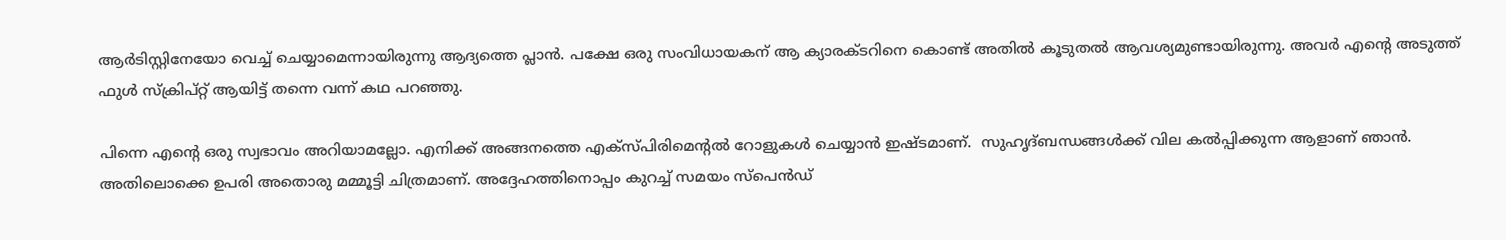ആര്‍ടിസ്റ്റിനേയോ വെച്ച് ചെയ്യാമെന്നായിരുന്നു ആദ്യത്തെ പ്ലാന്‍. പക്ഷേ ഒരു സംവിധായകന് ആ ക്യാരക്ടറിനെ കൊണ്ട് അതില്‍ കൂടുതല്‍ ആവശ്യമുണ്ടായിരുന്നു. അവര്‍ എന്റെ അടുത്ത് ഫുള്‍ സ്‌ക്രിപ്റ്റ് ആയിട്ട് തന്നെ വന്ന് കഥ പറഞ്ഞു.

പിന്നെ എന്റെ ഒരു സ്വഭാവം അറിയാമല്ലോ. എനിക്ക് അങ്ങനത്തെ എക്‌സ്പിരിമെന്റല്‍ റോളുകള്‍ ചെയ്യാന്‍ ഇഷ്ടമാണ്.  സുഹൃദ്ബന്ധങ്ങള്‍ക്ക് വില കല്‍പ്പിക്കുന്ന ആളാണ് ഞാന്‍.  അതിലൊക്കെ ഉപരി അതൊരു മമ്മൂട്ടി ചിത്രമാണ്. അദ്ദേഹത്തിനൊപ്പം കുറച്ച് സമയം സ്‌പെന്‍ഡ്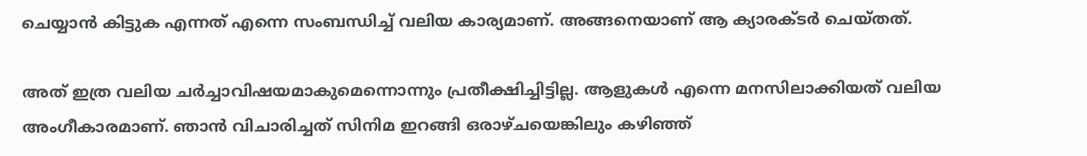ചെയ്യാന്‍ കിട്ടുക എന്നത് എന്നെ സംബന്ധിച്ച് വലിയ കാര്യമാണ്. അങ്ങനെയാണ് ആ ക്യാരക്ടര്‍ ചെയ്തത്.

അത് ഇത്ര വലിയ ചര്‍ച്ചാവിഷയമാകുമെന്നൊന്നും പ്രതീക്ഷിച്ചിട്ടില്ല. ആളുകള്‍ എന്നെ മനസിലാക്കിയത് വലിയ അംഗീകാരമാണ്. ഞാന്‍ വിചാരിച്ചത് സിനിമ ഇറങ്ങി ഒരാഴ്ചയെങ്കിലും കഴിഞ്ഞ്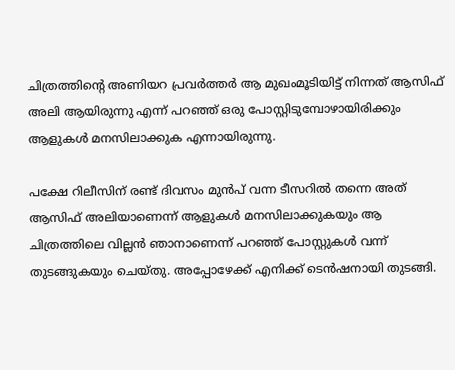ചിത്രത്തിന്റെ അണിയറ പ്രവര്‍ത്തര്‍ ആ മുഖംമൂടിയിട്ട് നിന്നത് ആസിഫ് അലി ആയിരുന്നു എന്ന് പറഞ്ഞ് ഒരു പോസ്റ്റിടുമ്പോഴായിരിക്കും ആളുകള്‍ മനസിലാക്കുക എന്നായിരുന്നു.

പക്ഷേ റിലീസിന് രണ്ട് ദിവസം മുന്‍പ് വന്ന ടീസറില്‍ തന്നെ അത് ആസിഫ് അലിയാണെന്ന് ആളുകള്‍ മനസിലാക്കുകയും ആ ചിത്രത്തിലെ വില്ലന്‍ ഞാനാണെന്ന് പറഞ്ഞ് പോസ്റ്റുകള്‍ വന്ന് തുടങ്ങുകയും ചെയ്തു. അപ്പോഴേക്ക് എനിക്ക് ടെന്‍ഷനായി തുടങ്ങി.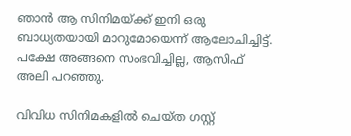ഞാന്‍ ആ സിനിമയ്ക്ക് ഇനി ഒരു ബാധ്യതയായി മാറുമോയെന്ന് ആലോചിച്ചിട്ട്. പക്ഷേ അങ്ങനെ സംഭവിച്ചില്ല, ആസിഫ് അലി പറഞ്ഞു.

വിവിധ സിനിമകളില്‍ ചെയ്ത ഗസ്റ്റ്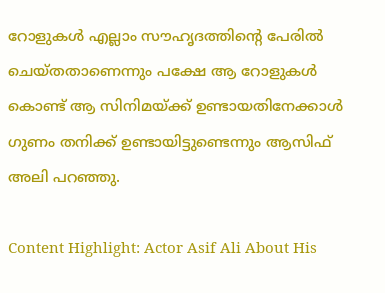റോളുകള്‍ എല്ലാം സൗഹൃദത്തിന്റെ പേരില്‍ ചെയ്തതാണെന്നും പക്ഷേ ആ റോളുകള്‍ കൊണ്ട് ആ സിനിമയ്ക്ക് ഉണ്ടായതിനേക്കാള്‍ ഗുണം തനിക്ക് ഉണ്ടായിട്ടുണ്ടെന്നും ആസിഫ് അലി പറഞ്ഞു.

Content Highlight: Actor Asif Ali About His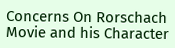Concerns On Rorschach Movie and his Character